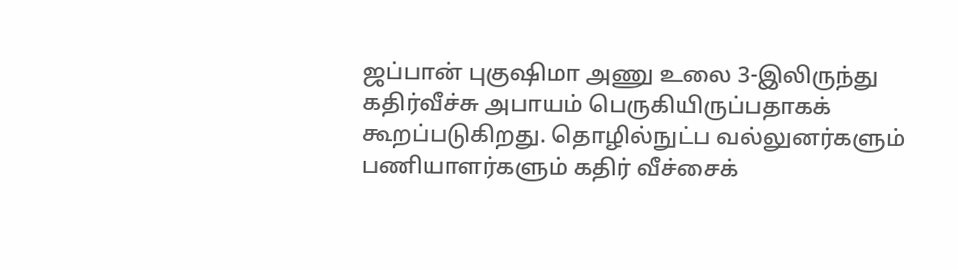ஜப்பான் புகுஷிமா அணு உலை 3-இலிருந்து கதிர்வீச்சு அபாயம் பெருகியிருப்பதாகக் கூறப்படுகிறது. தொழில்நுட்ப வல்லுனர்களும் பணியாளர்களும் கதிர் வீச்சைக்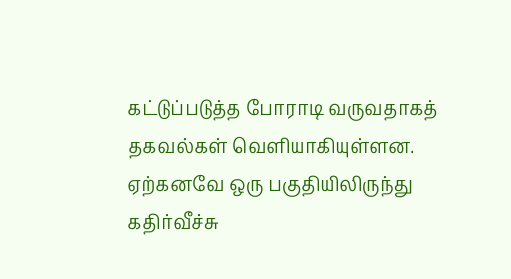கட்டுப்படுத்த போராடி வருவதாகத் தகவல்கள் வெளியாகியுள்ளன. ஏற்கனவே ஒரு பகுதியிலிருந்து கதிர்வீச்சு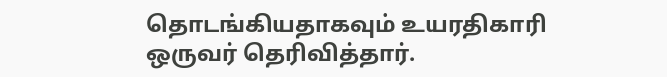தொடங்கியதாகவும் உயரதிகாரி ஒருவர் தெரிவித்தார்.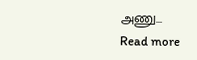அணு...
Read more